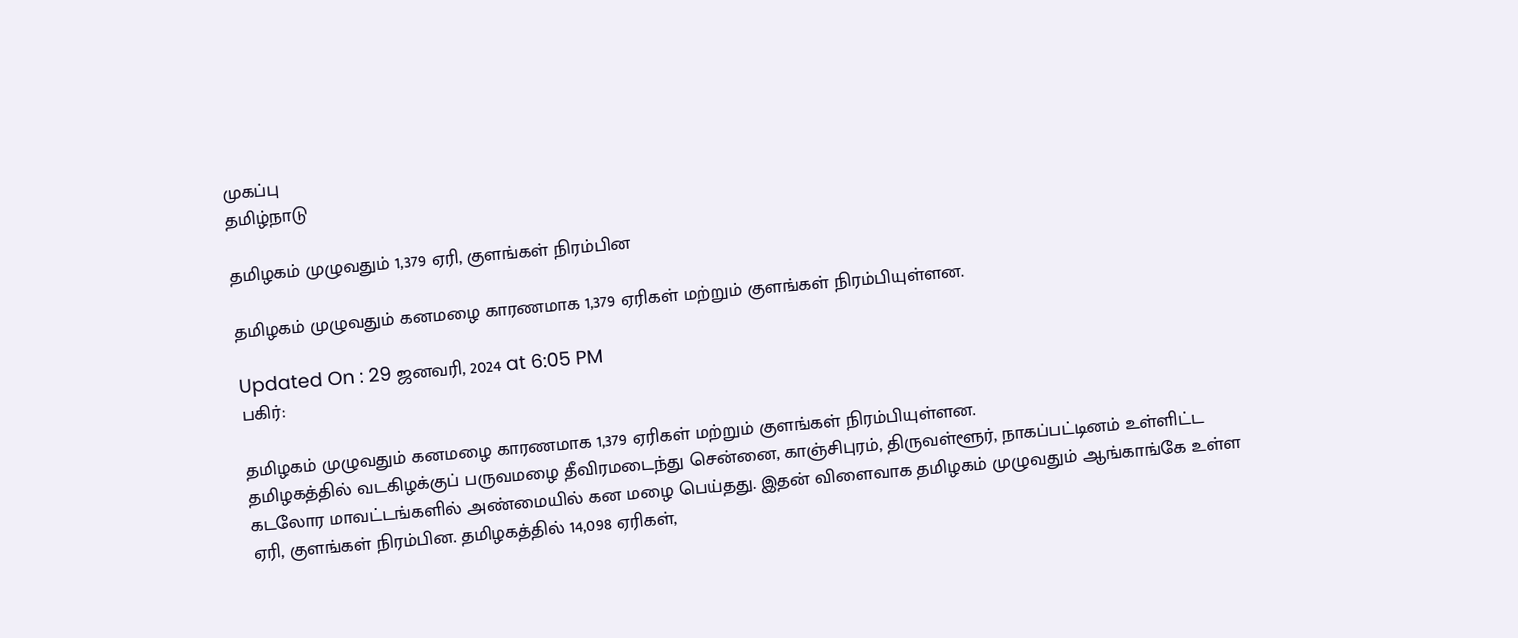முகப்பு
தமிழ்நாடு

தமிழகம் முழுவதும் 1,379 ஏரி, குளங்கள் நிரம்பின

தமிழகம் முழுவதும் கனமழை காரணமாக 1,379 ஏரிகள் மற்றும் குளங்கள் நிரம்பியுள்ளன.

Updated On : 29 ஜனவரி, 2024 at 6:05 PM
பகிர்:

தமிழகம் முழுவதும் கனமழை காரணமாக 1,379 ஏரிகள் மற்றும் குளங்கள் நிரம்பியுள்ளன.
தமிழகத்தில் வடகிழக்குப் பருவமழை தீவிரமடைந்து சென்னை, காஞ்சிபுரம், திருவள்ளூர், நாகப்பட்டினம் உள்ளிட்ட கடலோர மாவட்டங்களில் அண்மையில் கன மழை பெய்தது. இதன் விளைவாக தமிழகம் முழுவதும் ஆங்காங்கே உள்ள ஏரி, குளங்கள் நிரம்பின. தமிழகத்தில் 14,098 ஏரிகள்,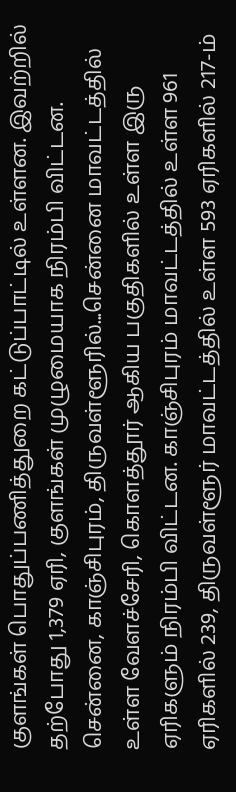குளங்கள் பொதுப்பணித்துறை கட்டுப்பாட்டில் உள்ளன. இவற்றில் தற்போது 1,379 ஏரி, குளங்கள் முழுமையாக நிரம்பி விட்டன.
சென்னை, காஞ்சிபுரம், திருவள்ளூரில்...சென்னை மாவட்டத்தில் உள்ள வேளச்சேரி, கொளத்தூர் ஆகிய பகுதிகளில் உள்ள இரு ஏரிகளும் நிரம்பி விட்டன. காஞ்சிபுரம் மாவட்டத்தில் உள்ள 961 ஏரிகளில் 239, திருவள்ளூர் மாவட்டத்தில் உள்ள 593 ஏரிகளில் 217-ம்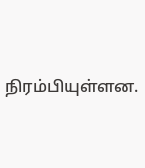நிரம்பியுள்ளன.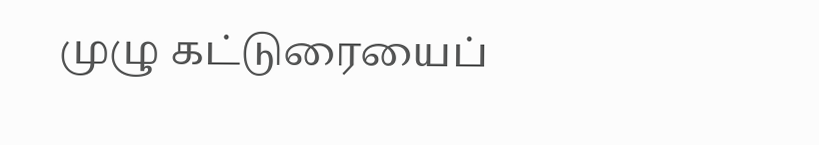முழு கட்டுரையைப்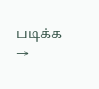படிக்க →